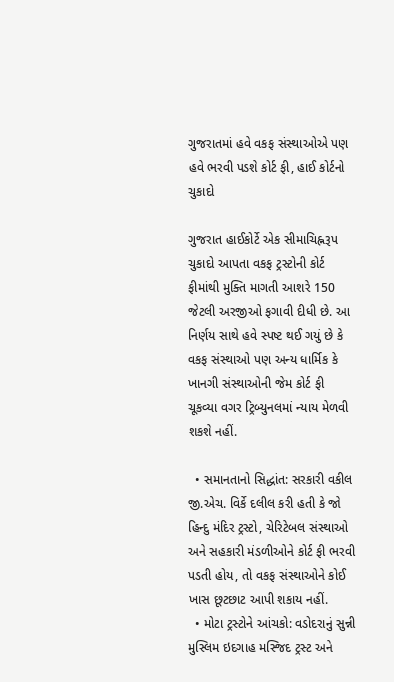ગુજરાતમાં હવે વકફ સંસ્થાઓએ પણ હવે ભરવી પડશે કોર્ટ ફી, હાઈ કોર્ટનો ચુકાદો

ગુજરાત હાઈકોર્ટે એક સીમાચિહ્નરૂપ ચુકાદો આપતા વકફ ટ્રસ્ટોની કોર્ટ ફીમાંથી મુક્તિ માગતી આશરે 150 જેટલી અરજીઓ ફગાવી દીધી છે. આ નિર્ણય સાથે હવે સ્પષ્ટ થઈ ગયું છે કે વકફ સંસ્થાઓ પણ અન્ય ધાર્મિક કે ખાનગી સંસ્થાઓની જેમ કોર્ટ ફી ચૂકવ્યા વગર ટ્રિબ્યુનલમાં ન્યાય મેળવી શકશે નહીં.

  • સમાનતાનો સિદ્ધાંત: સરકારી વકીલ જી.એચ. વિર્કે દલીલ કરી હતી કે જો હિન્દુ મંદિર ટ્રસ્ટો, ચેરિટેબલ સંસ્થાઓ અને સહકારી મંડળીઓને કોર્ટ ફી ભરવી પડતી હોય, તો વકફ સંસ્થાઓને કોઈ ખાસ છૂટછાટ આપી શકાય નહીં.
  • મોટા ટ્રસ્ટોને આંચકો: વડોદરાનું સુન્ની મુસ્લિમ ઇદગાહ મસ્જિદ ટ્રસ્ટ અને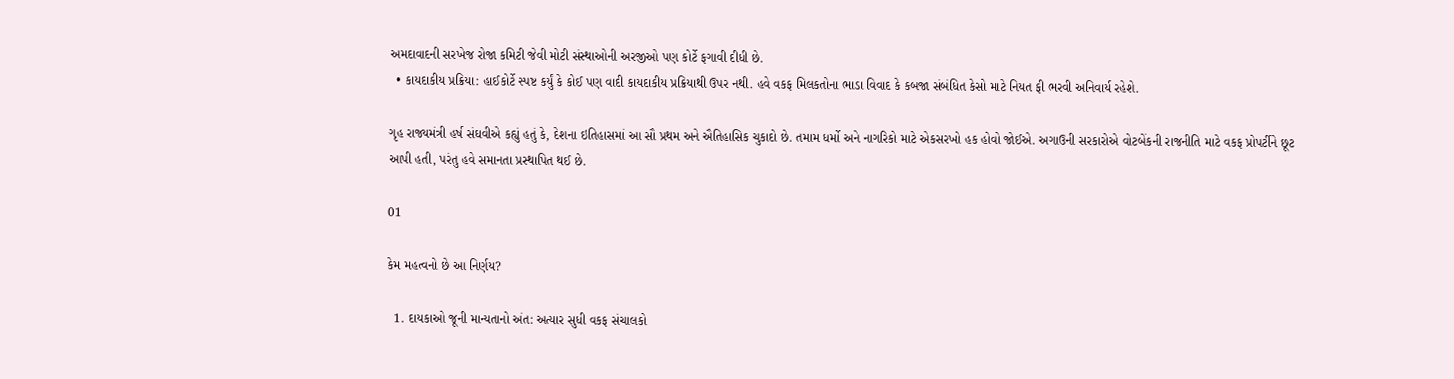અમદાવાદની સરખેજ રોજા કમિટી જેવી મોટી સંસ્થાઓની અરજીઓ પણ કોર્ટે ફગાવી દીધી છે.
  • કાયદાકીય પ્રક્રિયા: હાઈકોર્ટે સ્પષ્ટ કર્યું કે કોઈ પણ વાદી કાયદાકીય પ્રક્રિયાથી ઉપર નથી. હવે વકફ મિલકતોના ભાડા વિવાદ કે કબજા સંબંધિત કેસો માટે નિયત ફી ભરવી અનિવાર્ય રહેશે.

ગૃહ રાજ્યમંત્રી હર્ષ સંઘવીએ કહ્યું હતું કે, દેશના ઇતિહાસમાં આ સૌ પ્રથમ અને ઐતિહાસિક ચુકાદો છે. તમામ ધર્મો અને નાગરિકો માટે એકસરખો હક હોવો જોઈએ. અગાઉની સરકારોએ વોટબેંકની રાજનીતિ માટે વકફ પ્રોપર્ટીને છૂટ આપી હતી, પરંતુ હવે સમાનતા પ્રસ્થાપિત થઈ છે.

01

કેમ મહત્વનો છે આ નિર્ણય?

  1. દાયકાઓ જૂની માન્યતાનો અંત: અત્યાર સુધી વકફ સંચાલકો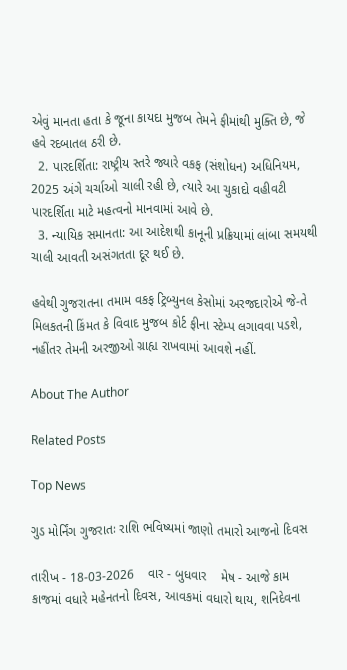એવું માનતા હતા કે જૂના કાયદા મુજબ તેમને ફીમાંથી મુક્તિ છે, જે હવે રદબાતલ ઠરી છે.
  2. પારદર્શિતા: રાષ્ટ્રીય સ્તરે જ્યારે વકફ (સંશોધન) અધિનિયમ, 2025 અંગે ચર્ચાઓ ચાલી રહી છે, ત્યારે આ ચુકાદો વહીવટી પારદર્શિતા માટે મહત્વનો માનવામાં આવે છે.
  3. ન્યાયિક સમાનતા: આ આદેશથી કાનૂની પ્રક્રિયામાં લાંબા સમયથી ચાલી આવતી અસંગતતા દૂર થઈ છે.

હવેથી ગુજરાતના તમામ વકફ ટ્રિબ્યુનલ કેસોમાં અરજદારોએ જે-તે મિલકતની કિંમત કે વિવાદ મુજબ કોર્ટ ફીના સ્ટેમ્પ લગાવવા પડશે, નહીંતર તેમની અરજીઓ ગ્રાહ્ય રાખવામાં આવશે નહીં.

About The Author

Related Posts

Top News

ગુડ મોર્નિંગ ગુજરાતઃ રાશિ ભવિષ્યમાં જાણો તમારો આજનો દિવસ

તારીખ - 18-03-2026    વાર - બુધવાર    મેષ - આજે કામ કાજમાં વધારે મહેનતનો દિવસ, આવકમાં વધારો થાય, શનિદેવના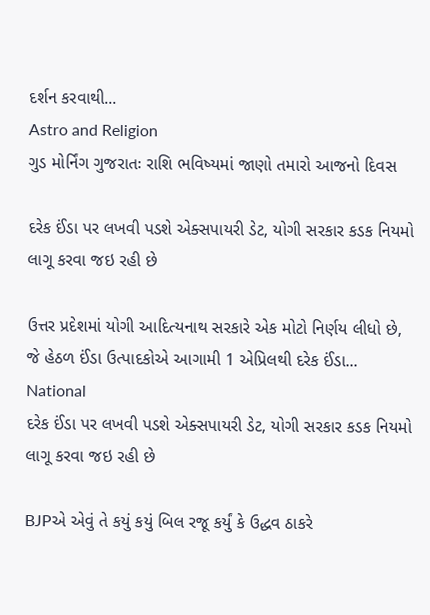દર્શન કરવાથી...
Astro and Religion
ગુડ મોર્નિંગ ગુજરાતઃ રાશિ ભવિષ્યમાં જાણો તમારો આજનો દિવસ

દરેક ઈંડા પર લખવી પડશે એક્સપાયરી ડેટ, યોગી સરકાર કડક નિયમો લાગૂ કરવા જઇ રહી છે

ઉત્તર પ્રદેશમાં યોગી આદિત્યનાથ સરકારે એક મોટો નિર્ણય લીધો છે, જે હેઠળ ઈંડા ઉત્પાદકોએ આગામી 1 એપ્રિલથી દરેક ઈંડા...
National
દરેક ઈંડા પર લખવી પડશે એક્સપાયરી ડેટ, યોગી સરકાર કડક નિયમો લાગૂ કરવા જઇ રહી છે

BJPએ એવું તે કયું કયું બિલ રજૂ કર્યું કે ઉદ્ધવ ઠાકરે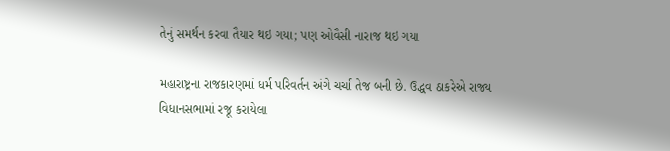તેનું સમર્થન કરવા તૈયાર થઇ ગયા; પણ ઓવૈસી નારાજ થઇ ગયા

મહારાષ્ટ્રના રાજકારણમાં ધર્મ પરિવર્તન અંગે ચર્ચા તેજ બની છે. ઉદ્ધવ ઠાકરેએ રાજ્ય વિધાનસભામાં રજૂ કરાયેલા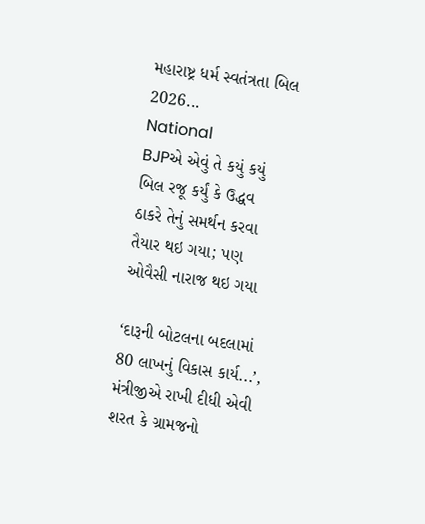મહારાષ્ટ્ર ધર્મ સ્વતંત્રતા બિલ 2026...
National
BJPએ એવું તે કયું કયું બિલ રજૂ કર્યું કે ઉદ્ધવ ઠાકરે તેનું સમર્થન કરવા તૈયાર થઇ ગયા; પણ ઓવૈસી નારાજ થઇ ગયા

‘દારૂની બોટલના બદલામાં 80 લાખનું વિકાસ કાર્ય...’, મંત્રીજીએ રાખી દીધી એવી શરત કે ગ્રામજનો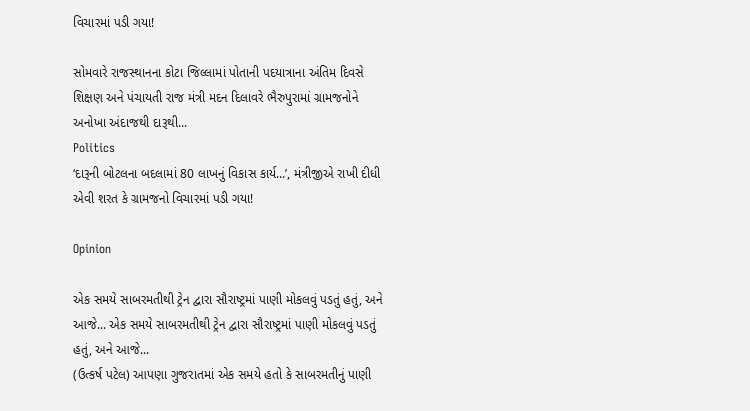વિચારમાં પડી ગયા!

સોમવારે રાજસ્થાનના કોટા જિલ્લામાં પોતાની પદયાત્રાના અંતિમ દિવસે શિક્ષણ અને પંચાયતી રાજ મંત્રી મદન દિલાવરે ભૈરુપુરામાં ગ્રામજનોને અનોખા અંદાજથી દારૂથી...
Politics
‘દારૂની બોટલના બદલામાં 80 લાખનું વિકાસ કાર્ય...’, મંત્રીજીએ રાખી દીધી એવી શરત કે ગ્રામજનો વિચારમાં પડી ગયા!

Opinion

એક સમયે સાબરમતીથી ટ્રેન દ્વારા સૌરાષ્ટ્રમાં પાણી મોકલવું પડતું હતું, અને આજે... એક સમયે સાબરમતીથી ટ્રેન દ્વારા સૌરાષ્ટ્રમાં પાણી મોકલવું પડતું હતું, અને આજે...
(ઉત્કર્ષ પટેલ) આપણા ગુજરાતમાં એક સમયે હતો કે સાબરમતીનું પાણી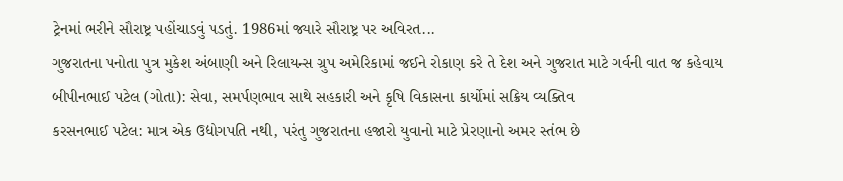ટ્રેનમાં ભરીને સૌરાષ્ટ્ર પહોંચાડવું પડતું. 1986માં જ્યારે સૌરાષ્ટ્ર પર અવિરત...
ગુજરાતના પનોતા પુત્ર મુકેશ અંબાણી અને રિલાયન્સ ગ્રુપ અમેરિકામાં જઈને રોકાણ કરે તે દેશ અને ગુજરાત માટે ગર્વની વાત જ કહેવાય
બીપીનભાઈ પટેલ (ગોતા): સેવા, સમર્પણભાવ સાથે સહકારી અને કૃષિ વિકાસના કાર્યોમાં સક્રિય વ્યક્તિવ
કરસનભાઈ પટેલ: માત્ર એક ઉદ્યોગપતિ નથી, પરંતુ ગુજરાતના હજારો યુવાનો માટે પ્રેરણાનો અમર સ્તંભ છે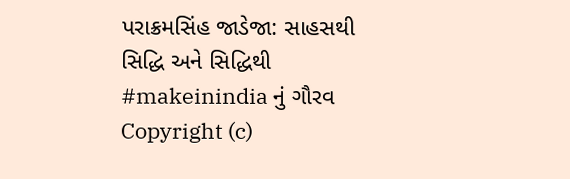પરાક્રમસિંહ જાડેજા: સાહસથી સિદ્ધિ અને સિદ્ધિથી #makeinindia નું ગૌરવ
Copyright (c)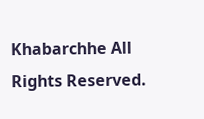Khabarchhe All Rights Reserved.